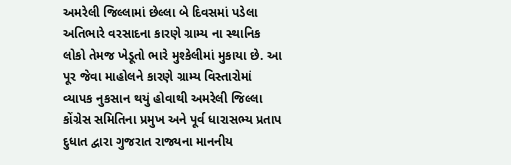અમરેલી જિલ્લામાં છેલ્લા બે દિવસમાં પડેલા અતિભારે વરસાદના કારણે ગ્રામ્ય ના સ્થાનિક લોકો તેમજ ખેડૂતો ભારે મુશ્કેલીમાં મુકાયા છે. આ પૂર જેવા માહોલને કારણે ગ્રામ્ય વિસ્તારોમાં વ્યાપક નુકસાન થયું હોવાથી અમરેલી જિલ્લા કોંગ્રેસ સમિતિના પ્રમુખ અને પૂર્વ ધારાસભ્ય પ્રતાપ દુધાત દ્વારા ગુજરાત રાજ્યના માનનીય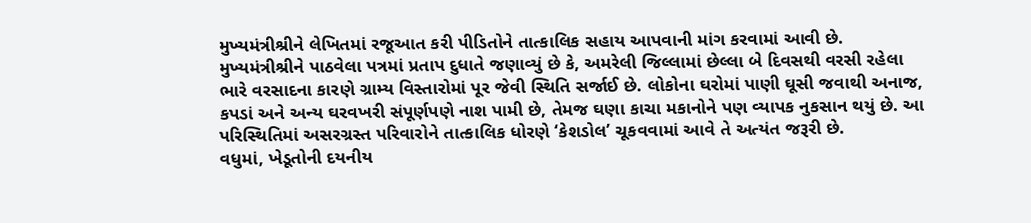મુખ્યમંત્રીશ્રીને લેખિતમાં રજૂઆત કરી પીડિતોને તાત્કાલિક સહાય આપવાની માંગ કરવામાં આવી છે.
મુખ્યમંત્રીશ્રીને પાઠવેલા પત્રમાં પ્રતાપ દુધાતે જણાવ્યું છે કે, અમરેલી જિલ્લામાં છેલ્લા બે દિવસથી વરસી રહેલા ભારે વરસાદના કારણે ગ્રામ્ય વિસ્તારોમાં પૂર જેવી સ્થિતિ સર્જાઈ છે. લોકોના ઘરોમાં પાણી ઘૂસી જવાથી અનાજ, કપડાં અને અન્ય ઘરવખરી સંપૂર્ણપણે નાશ પામી છે, તેમજ ઘણા કાચા મકાનોને પણ વ્યાપક નુકસાન થયું છે. આ પરિસ્થિતિમાં અસરગ્રસ્ત પરિવારોને તાત્કાલિક ધોરણે ‘કેશડોલ’ ચૂકવવામાં આવે તે અત્યંત જરૂરી છે.
વધુમાં, ખેડૂતોની દયનીય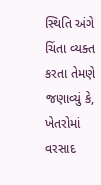સ્થિતિ અંગે ચિંતા વ્યક્ત કરતા તેમણે જણાવ્યું કે, ખેતરોમાં વરસાદ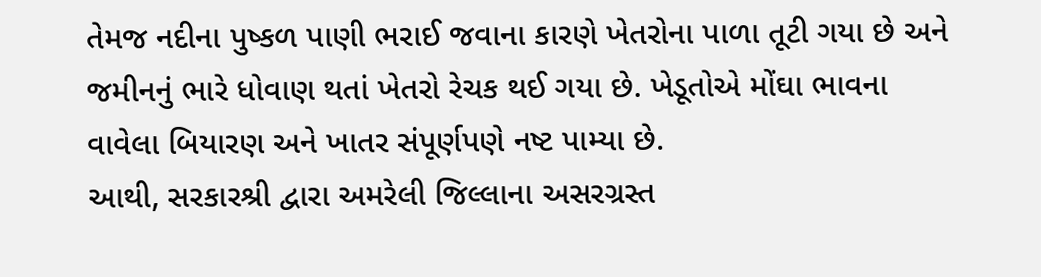તેમજ નદીના પુષ્કળ પાણી ભરાઈ જવાના કારણે ખેતરોના પાળા તૂટી ગયા છે અને જમીનનું ભારે ધોવાણ થતાં ખેતરો રેચક થઈ ગયા છે. ખેડૂતોએ મોંઘા ભાવના વાવેલા બિયારણ અને ખાતર સંપૂર્ણપણે નષ્ટ પામ્યા છે.
આથી, સરકારશ્રી દ્વારા અમરેલી જિલ્લાના અસરગ્રસ્ત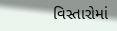વિસ્તારોમાં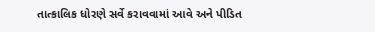તાત્કાલિક ધોરણે સર્વે કરાવવામાં આવે અને પીડિત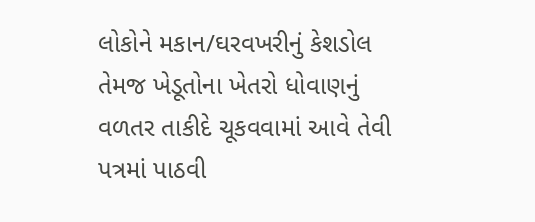લોકોને મકાન/ઘરવખરીનું કેશડોલ તેમજ ખેડૂતોના ખેતરો ધોવાણનું વળતર તાકીદે ચૂકવવામાં આવે તેવી પત્રમાં પાઠવી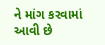ને માંગ કરવામાં આવી છે